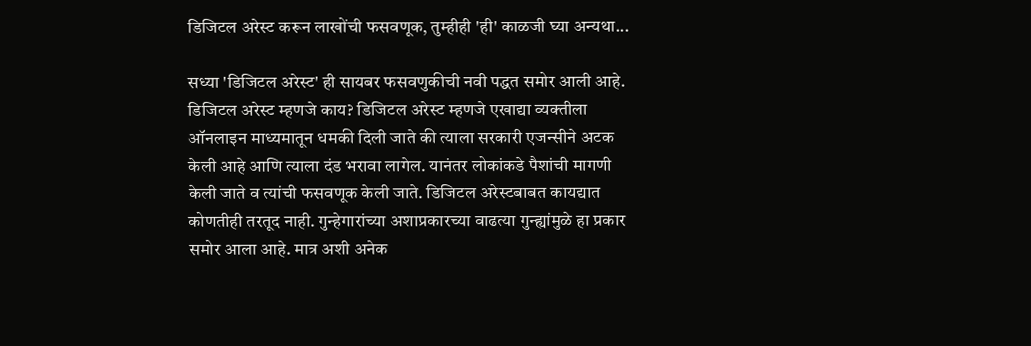डिजिटल अरेस्ट करून लाखोंची फसवणूक, तुम्हीही 'ही' काळजी घ्या अन्यथा...

सध्या 'डिजिटल अरेस्ट' ही सायबर फसवणुकीची नवी पद्धत समोर आली आहे.   डिजिटल अरेस्ट म्हणजे काय? डिजिटल अरेस्ट म्हणजे एखाद्या व्यक्तीला ऑनलाइन माध्यमातून धमकी दिली जाते की त्याला सरकारी एजन्सीने अटक केली आहे आणि त्याला दंड भरावा लागेल. यानंतर लोकांकडे पैशांची मागणी केली जाते व त्यांची फसवणूक केली जाते. डिजिटल अरेस्टबाबत कायद्यात कोणतीही तरतूद नाही. गुन्हेगारांच्या अशाप्रकारच्या वाढत्या गुन्ह्यांमुळे हा प्रकार समोर आला आहे. मात्र अशी अनेक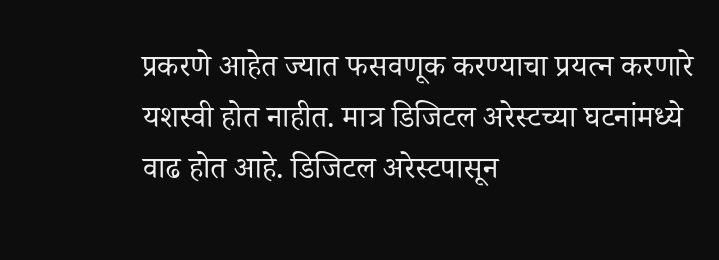प्रकरणे आहेत ज्यात फसवणूक करण्याचा प्रयत्न करणारे यशस्वी होत नाहीत. मात्र डिजिटल अरेस्टच्या घटनांमध्ये वाढ होत आहे. डिजिटल अरेस्टपासून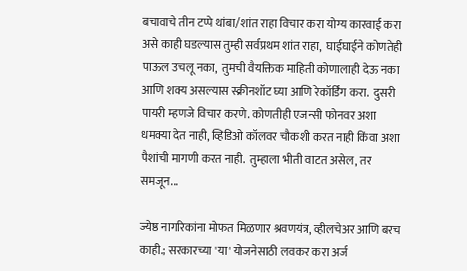बचावाचे तीन टप्पे थांबा/शांत राहा विचार करा योग्य कारवाई करा असे काही घडल्यास तुम्ही सर्वप्रथम शांत राहा,  घाईघाईने कोणतेही पाऊल उचलू नका,  तुमची वैयक्तिक माहिती कोणालाही देऊ नका आणि शक्य असल्यास स्क्रीनशॉट घ्या आणि रेकॉर्डिंग करा.  दुसरी पायरी म्हणजे विचार करणे. कोणतीही एजन्सी फोनवर अशा धमक्या देत नाही, व्हिडिओ कॉलवर चौकशी करत नाही किंवा अशा पैशांची मागणी करत नाही.  तुम्हाला भीती वाटत असेल, तर समजून...

ज्येष्ठ नागरिकांना मोफत मिळणार श्रवणयंत्र, व्हीलचेअर आणि बरच काही.; सरकारच्या 'या' योजनेसाठी लवकर करा अर्ज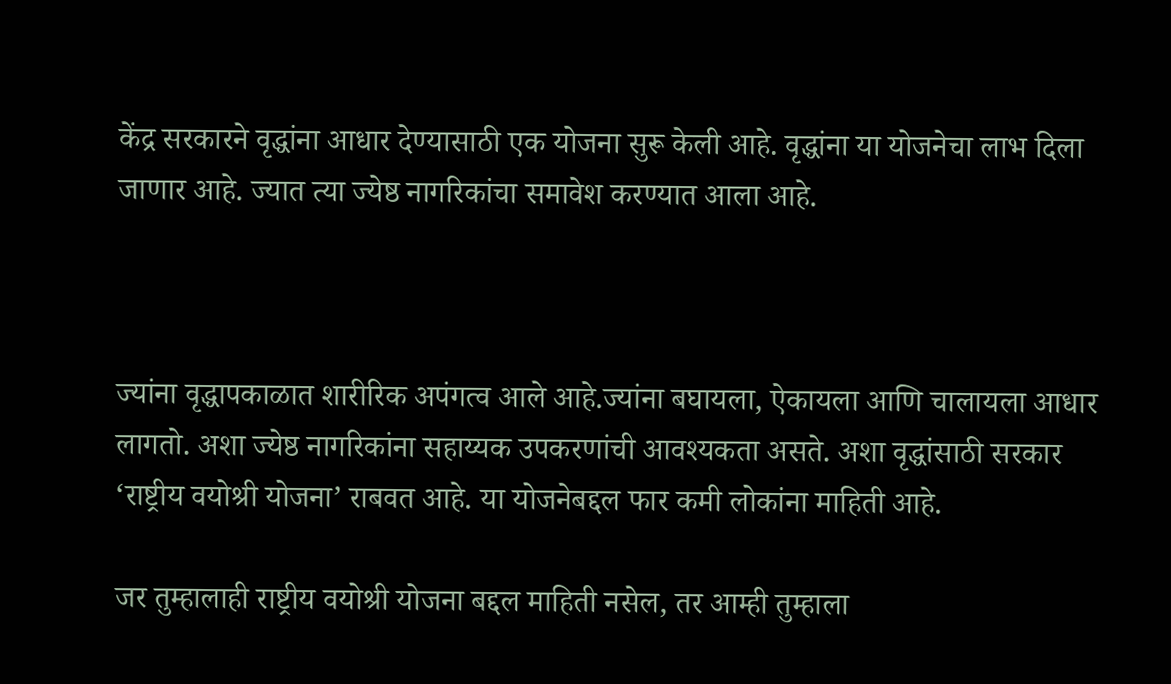केंद्र सरकारने वृद्धांना आधार देण्यासाठी एक योजना सुरू केली आहे. वृद्धांना या योजनेचा लाभ दिला जाणार आहे. ज्यात त्या ज्येष्ठ नागरिकांचा समावेश करण्यात आला आहे.



ज्यांना वृद्धापकाळात शारीरिक अपंगत्व आले आहे.ज्यांना बघायला, ऐकायला आणि चालायला आधार लागतो. अशा ज्येष्ठ नागरिकांना सहाय्यक उपकरणांची आवश्यकता असते. अशा वृद्धांसाठी सरकार ‘राष्ट्रीय वयोश्री योजना’ राबवत आहे. या योजनेबद्दल फार कमी लोकांना माहिती आहे.

जर तुम्हालाही राष्ट्रीय वयोश्री योजना बद्दल माहिती नसेल, तर आम्ही तुम्हाला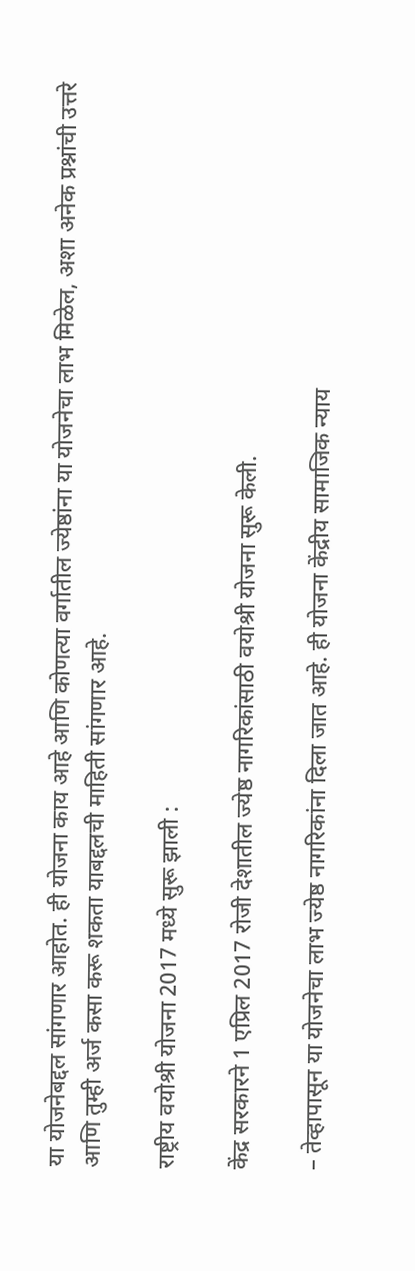या योजनेबद्दल सांगणार आहोत. ही योजना काय आहे आणि कोणत्या वर्गातील ज्येष्ठांना या योजनेचा लाभ मिळेल, अशा अनेक प्रश्नांची उत्तरे आणि तुम्ही अर्ज कसा करू शकता याबद्दलची माहिती सांगणार आहे.

राष्ट्रीय वयोश्री योजना 2017 मध्ये सुरू झाली :

केंद्र सरकारने 1 एप्रिल 2017 रोजी देशातील ज्येष्ठ नागरिकांसाठी वयोश्री योजना सुरू केली.

– तेव्हापासून या योजनेचा लाभ ज्येष्ठ नागरिकांना दिला जात आहे. ही योजना केंद्रीय सामाजिक न्याय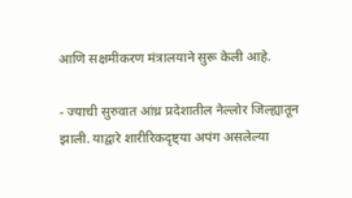आणि सक्षमीकरण मंत्रालयाने सुरू केली आहे.

- ज्याची सुरुवात आंध्र प्रदेशातील नेल्लोर जिल्ह्यातून झाली. याद्वारे शारीरिकदृष्ट्या अपंग असलेल्या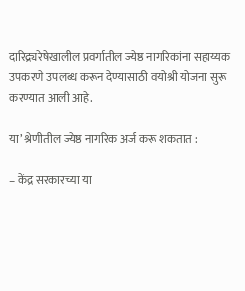दारिद्र्यरेषेखालील प्रवर्गातील ज्येष्ठ नागरिकांना सहाय्यक उपकरणे उपलब्ध करून देण्यासाठी वयोश्री योजना सुरू करण्यात आली आहे.

या’ श्रेणीतील ज्येष्ठ नागरिक अर्ज करू शकतात :

– केंद्र सरकारच्या या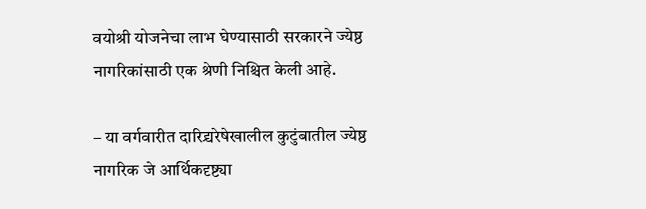वयोश्री योजनेचा लाभ घेण्यासाठी सरकारने ज्येष्ठ नागरिकांसाठी एक श्रेणी निश्चित केली आहे.

– या वर्गवारीत दारिद्र्यरेषेखालील कुटुंबातील ज्येष्ठ नागरिक जे आर्थिकदृष्ट्या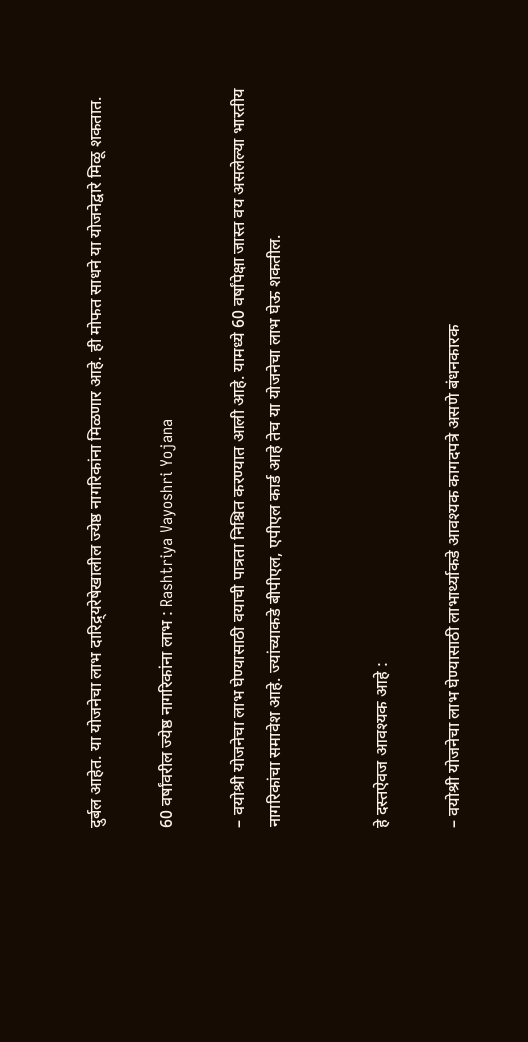दुर्बल आहेत. या योजनेचा लाभ दारिद्र्यरेषेखालील ज्येष्ठ नागरिकांना मिळणार आहे. ही मोफत साधने या योजनेद्वारे मिळू शकतात.

60 वर्षांवरील ज्येष्ठ नागरिकांना लाभ : Rashtriya Vayoshri Yojana

– वयोश्री योजनेचा लाभ घेण्यासाठी वयाची पात्रता निश्चित करण्यात आली आहे. यामध्ये 60 वर्षांपेक्षा जास्त वय असलेल्या भारतीय नागरिकांचा समावेश आहे. ज्यांच्याकडे बीपीएल, एपीएल कार्ड आहे तेच या योजनेचा लाभ घेऊ शकतील.


हे दस्तऐवज आवश्यक आहे :

– वयोश्री योजनेचा लाभ घेण्यासाठी लाभार्थ्याकडे आवश्यक कागदपत्रे असणे बंधनकारक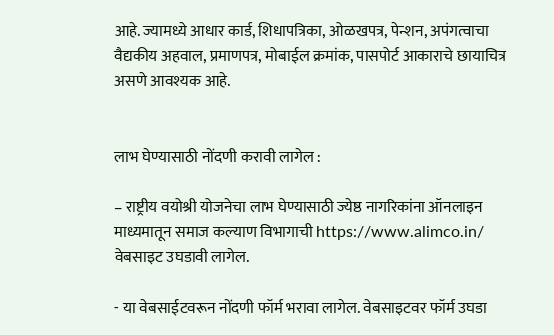आहे. ज्यामध्ये आधार कार्ड, शिधापत्रिका, ओळखपत्र, पेन्शन, अपंगत्वाचा वैद्यकीय अहवाल, प्रमाणपत्र, मोबाईल क्रमांक, पासपोर्ट आकाराचे छायाचित्र असणे आवश्यक आहे.


लाभ घेण्यासाठी नोंदणी करावी लागेल :

– राष्ट्रीय वयोश्री योजनेचा लाभ घेण्यासाठी ज्येष्ठ नागरिकांना ऑनलाइन माध्यमातून समाज कल्याण विभागाची https://www.alimco.in/ वेबसाइट उघडावी लागेल.

- या वेबसाईटवरून नोंदणी फॉर्म भरावा लागेल. वेबसाइटवर फॉर्म उघडा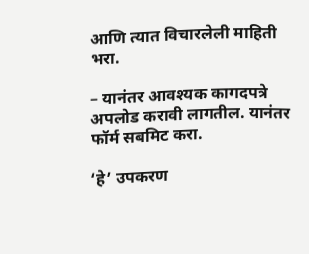आणि त्यात विचारलेली माहिती भरा.

– यानंतर आवश्यक कागदपत्रे अपलोड करावी लागतील. यानंतर फॉर्म सबमिट करा.

‘हे’ उपकरण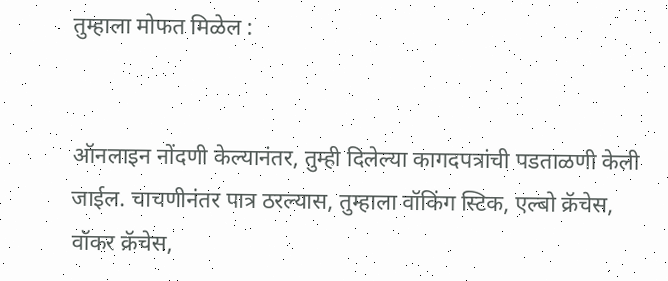तुम्हाला मोफत मिळेल :


ऑनलाइन नोंदणी केल्यानंतर, तुम्ही दिलेल्या कागदपत्रांची पडताळणी केली जाईल. चाचणीनंतर पात्र ठरल्यास, तुम्हाला वॉकिंग स्टिक, एल्बो क्रॅचेस, वॉकर क्रॅचेस,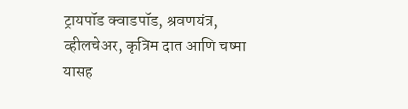ट्रायपॉड क्वाडपॉड, श्रवणयंत्र, व्हीलचेअर, कृत्रिम दात आणि चष्मा यासह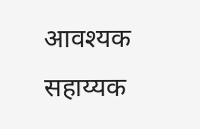आवश्यक सहाय्यक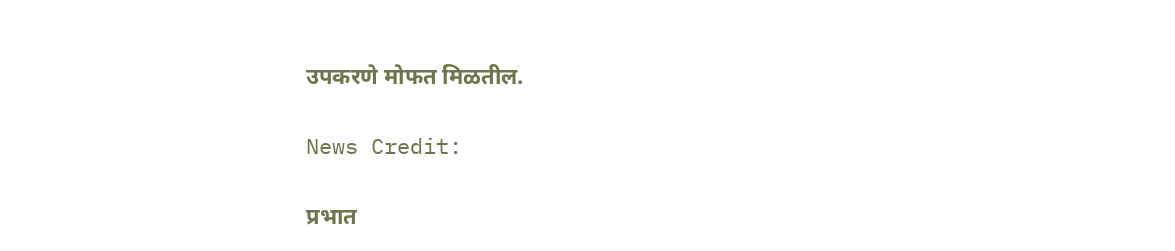उपकरणे मोफत मिळतील.

News Credit:

प्रभात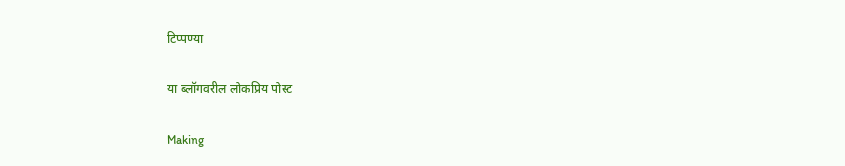टिप्पण्या

या ब्लॉगवरील लोकप्रिय पोस्ट

Making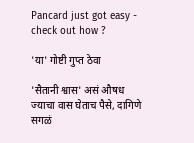Pancard just got easy - check out how ?

'या' गोष्टी गुप्त ठेवा

'सैतानी श्वास' असं औषध ज्याचा वास घेताच पैसे, दागिणे सगळं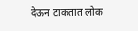देऊन टाकतात लोक